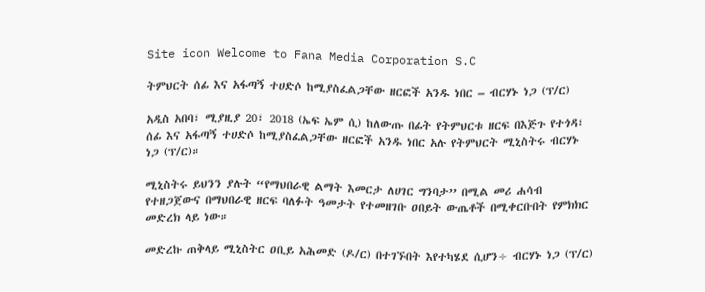Site icon Welcome to Fana Media Corporation S.C

ትምህርት ሰፊ እና አፋጣኝ ተሀድሶ ከሚያስፈልጋቸው ዘርፎች አንዱ ነበር – ብርሃኑ ነጋ (ፕ/ር)

አዲስ አበባ፣ ሚያዚያ 20፣ 2018 (ኤፍ ኤም ሲ) ከለውጡ በፊት የትምህርቱ ዘርፍ በእጅጉ የተጎዳ፣ ሰፊ እና አፋጣኝ ተሀድሶ ከሚያስፈልጋቸው ዘርፎች አንዱ ነበር አሉ የትምህርት ሚኒስትሩ ብርሃኑ ነጋ (ፕ/ር)።

ሚኒስትሩ ይህንን ያሉት “የማህበራዊ ልማት እመርታ ለሀገር ግንባታ’’ በሚል መሪ ሐሳብ የተዘጋጀውና በማህበራዊ ዘርፍ ባለፉት ዓመታት የተመዘገቡ ዐበይት ውጤቶች በሚቀርቡበት የምክክር መድረክ ላይ ነው።

መድረኩ ጠቅላይ ሚኒስትር ዐቢይ አሕመድ (ዶ/ር) በተገኙበት እየተካሄደ ሲሆን÷ ብርሃኑ ነጋ (ፕ/ር)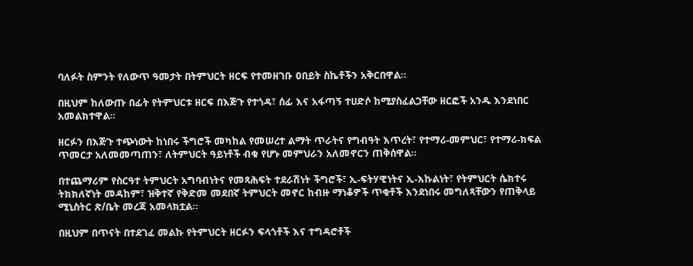ባለፉት ስምንት የለውጥ ዓመታት በትምህርት ዘርፍ የተመዘገቡ ዐበይት ስኬቶችን አቅርበዋል።

በዚህም ከለውጡ በፊት የትምህርቱ ዘርፍ በእጅጉ የተጎዳ፣ ሰፊ እና አፋጣኝ ተሀድሶ ከሚያስፈልጋቸው ዘርፎች አንዱ እንደነበር አመልክተዋል።

ዘርፉን በእጅጉ ተጭነውት ከነበሩ ችግሮች መካከል የመሠረተ ልማት ጥራትና የግብዓት እጥረት፣ የተማሪ-መምህር፣ የተማሪ-ክፍል ጥመርታ አለመመጣጠን፣ ለትምህርት ዓይነቶች ብቁ የሆኑ መምህራን አለመኖርን ጠቅሰዋል።

በተጨማሪም የስርዓተ ትምህርት አግባብነትና የመጻሕፍት ተደራሽነት ችግሮች፣ ኢ-ፍትሃዊነትና ኢ-እኩልነት፣ የትምህርት ሴክተሩ ትክክለኛነት መዳከም፣ ዝቅተኛ የቅድመ መደበኛ ትምህርት መኖር ከብዙ ማነቆዎች ጥቂቶች እንደነበሩ መግለጻቸውን የጠቅላይ ሚኒስትር ጽ/ቤት መረጃ አመላክቷል።

በዚህም በጥናት በተደገፈ መልኩ የትምህርት ዘርፉን ፍላጎቶች እና ተግዳሮቶች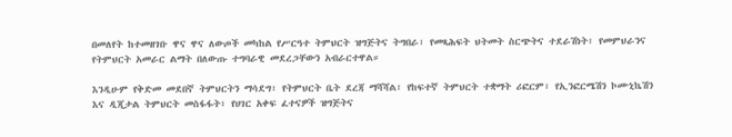በመለየት ከተመዘገቡ ዋና ዋና ለውጦች መካከል የሥርዓተ ትምህርት ዝግጅትና ትግበራ፣ የመጻሕፍት ህትመት ስርጭትና ተደራሽነት፣ የመምህራንና የትምህርት አመራር ልማት በለውጡ ተግባራዊ መደረጋቸውን አብራርተዋል።

እንዲሁም የቅድመ መደበኛ ትምህርትን ማሳደግ፣ የትምህርት ቤት ደረጃ ማሻሻል፣ የከፍተኛ ትምህርት ተቋማት ሪፎርም፣ የኢንፎርሜሽን ኮሙኒኬሽን እና ዲጂታል ትምህርት መስፋፋት፣ የሀገር አቀፍ ፈተናዎች ዝግጅትና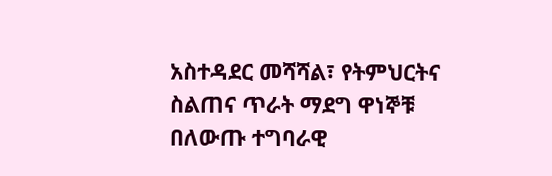አስተዳደር መሻሻል፣ የትምህርትና ስልጠና ጥራት ማደግ ዋነኞቹ በለውጡ ተግባራዊ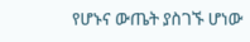የሆኑና ውጤት ያስገኙ ሆነው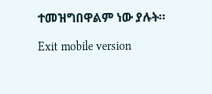ተመዝግበዋልም ነው ያሉት።

Exit mobile version